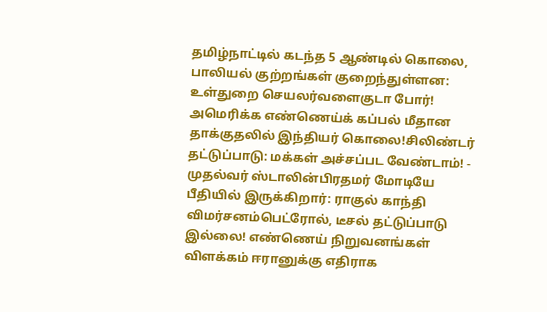தமிழ்நாட்டில் கடந்த 5 ஆண்டில் கொலை, பாலியல் குற்றங்கள் குறைந்துள்ளன: உள்துறை செயலர்வளைகுடா போர்! அமெரிக்க எண்ணெய்க் கப்பல் மீதான தாக்குதலில் இந்தியர் கொலை!சிலிண்டர் தட்டுப்பாடு: மக்கள் அச்சப்பட வேண்டாம்! - முதல்வர் ஸ்டாலின்பிரதமர் மோடியே பீதியில் இருக்கிறார்: ராகுல் காந்தி விமர்சனம்பெட்ரோல், டீசல் தட்டுப்பாடு இல்லை! எண்ணெய் நிறுவனங்கள் விளக்கம் ஈரானுக்கு எதிராக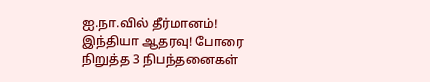ஐ.நா.வில் தீர்மானம்! இந்தியா ஆதரவு! போரை நிறுத்த 3 நிபந்தனைகள்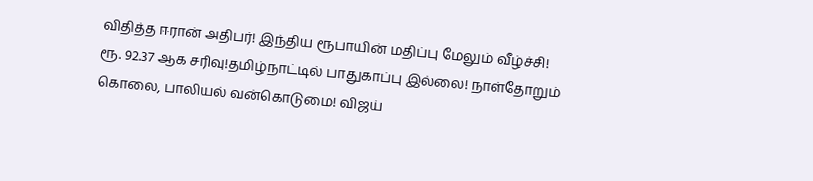விதித்த ஈரான் அதிபர்! இந்திய ரூபாயின் மதிப்பு மேலும் வீழ்ச்சி! ரூ. 92.37 ஆக சரிவு!தமிழ்நாட்டில் பாதுகாப்பு இல்லை! நாள்தோறும் கொலை, பாலியல் வன்கொடுமை! விஜய்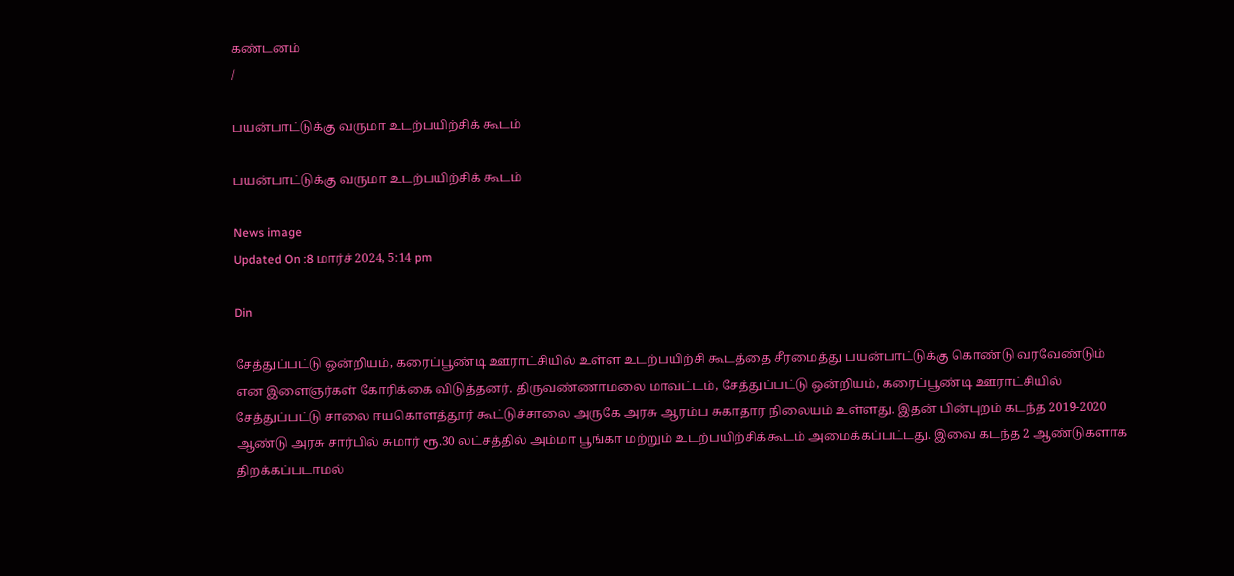கண்டனம்
/

பயன்பாட்டுக்கு வருமா உடற்பயிற்சிக் கூடம்

பயன்பாட்டுக்கு வருமா உடற்பயிற்சிக் கூடம்

News image
Updated On :8 மார்ச் 2024, 5:14 pm

Din

சேத்துப்பட்டு ஒன்றியம், கரைப்பூண்டி ஊராட்சியில் உள்ள உடற்பயிற்சி கூடத்தை சீரமைத்து பயன்பாட்டுக்கு கொண்டு வரவேண்டும் என இளைஞர்கள் கோரிக்கை விடுத்தனர். திருவண்ணாமலை மாவட்டம், சேத்துப்பட்டு ஒன்றியம், கரைப்பூண்டி ஊராட்சியில் சேத்துப்பட்டு சாலை ஈயகொளத்தூர் கூட்டுச்சாலை அருகே அரசு ஆரம்ப சுகாதார நிலையம் உள்ளது. இதன் பின்புறம் கடந்த 2019-2020 ஆண்டு அரசு சார்பில் சுமார் ரூ.30 லட்சத்தில் அம்மா பூங்கா மற்றும் உடற்பயிற்சிக்கூடம் அமைக்கப்பட்டது. இவை கடந்த 2 ஆண்டுகளாக திறக்கப்படாமல்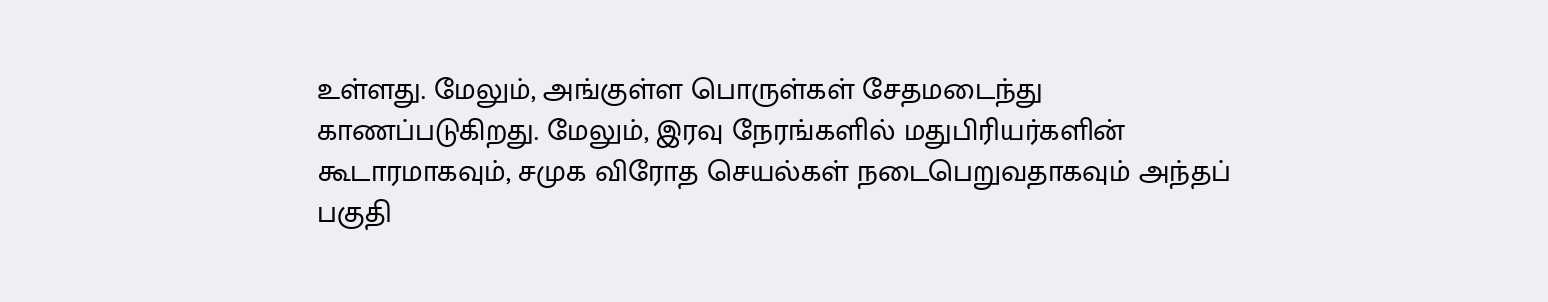உள்ளது. மேலும், அங்குள்ள பொருள்கள் சேதமடைந்து காணப்படுகிறது. மேலும், இரவு நேரங்களில் மதுபிரியர்களின் கூடாரமாகவும், சமுக விரோத செயல்கள் நடைபெறுவதாகவும் அந்தப் பகுதி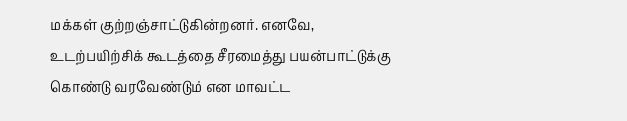மக்கள் குற்றஞ்சாட்டுகின்றனர். எனவே, உடற்பயிற்சிக் கூடத்தை சீரமைத்து பயன்பாட்டுக்கு கொண்டு வரவேண்டும் என மாவட்ட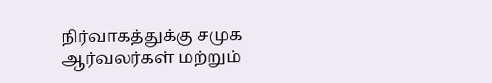நிர்வாகத்துக்கு சமுக ஆர்வலர்கள் மற்றும்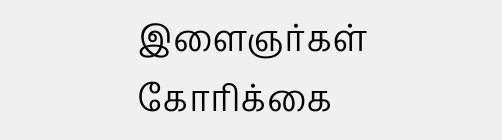இளைஞர்கள் கோரிக்கை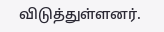விடுத்துள்ளனர்.